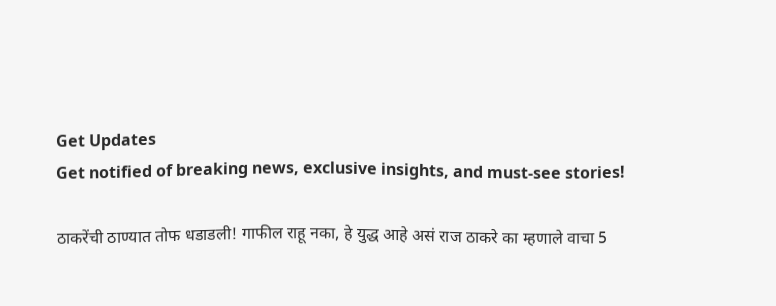Get Updates
Get notified of breaking news, exclusive insights, and must-see stories!

ठाकरेंची ठाण्यात तोफ धडाडली! गाफील राहू नका, हे युद्ध आहे असं राज ठाकरे का म्हणाले वाचा 5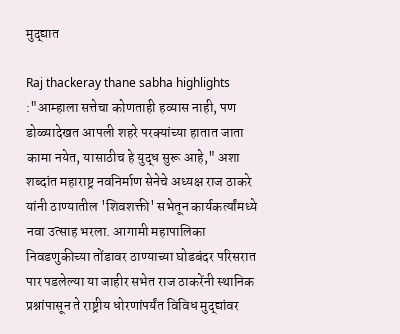मुद्द्यात

Raj thackeray thane sabha highlights :"आम्हाला सत्तेचा कोणताही हव्यास नाही, पण डोळ्यादेखत आपली शहरे परक्यांच्या हातात जाता कामा नयेत, यासाठीच हे युद्ध सुरू आहे," अशा शब्दांत महाराष्ट्र नवनिर्माण सेनेचे अध्यक्ष राज ठाकरे यांनी ठाण्यातील 'शिवशक्ती' सभेतून कार्यकर्त्यांमध्ये नवा उत्साह भरला. आगामी महापालिका निवडणुकीच्या तोंडावर ठाण्याच्या घोडबंदर परिसरात पार पडलेल्या या जाहीर सभेत राज ठाकरेंनी स्थानिक प्रश्नांपासून ते राष्ट्रीय धोरणांपर्यंत विविध मुद्द्यांवर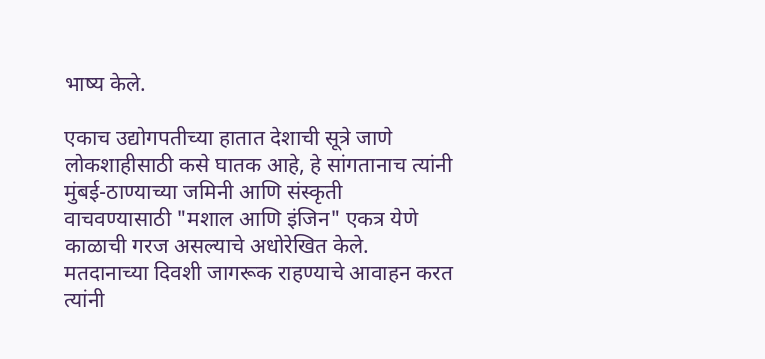भाष्य केले.

एकाच उद्योगपतीच्या हातात देशाची सूत्रे जाणे लोकशाहीसाठी कसे घातक आहे, हे सांगतानाच त्यांनी मुंबई-ठाण्याच्या जमिनी आणि संस्कृती वाचवण्यासाठी "मशाल आणि इंजिन" एकत्र येणे काळाची गरज असल्याचे अधोरेखित केले. मतदानाच्या दिवशी जागरूक राहण्याचे आवाहन करत त्यांनी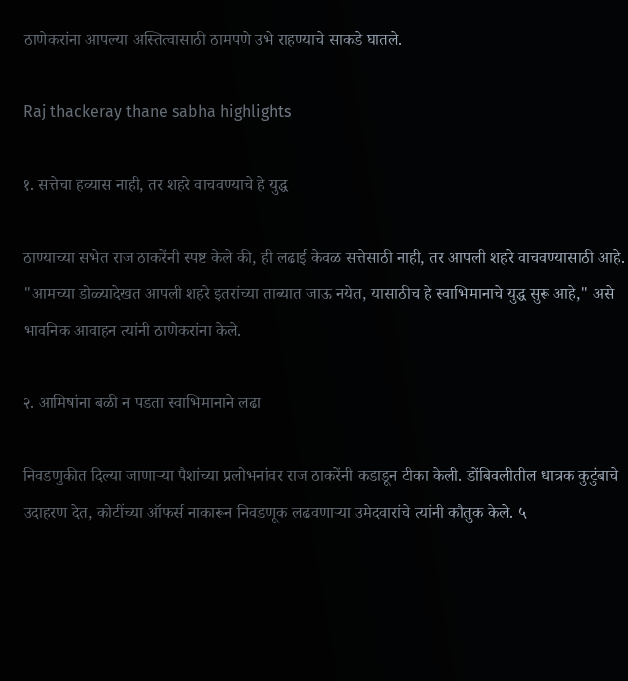ठाणेकरांना आपल्या अस्तित्वासाठी ठामपणे उभे राहण्याचे साकडे घातले.

Raj thackeray thane sabha highlights

१. सत्तेचा हव्यास नाही, तर शहरे वाचवण्याचे हे युद्ध

ठाण्याच्या सभेत राज ठाकरेंनी स्पष्ट केले की, ही लढाई केवळ सत्तेसाठी नाही, तर आपली शहरे वाचवण्यासाठी आहे. "आमच्या डोळ्यादेखत आपली शहरे इतरांच्या ताब्यात जाऊ नयेत, यासाठीच हे स्वाभिमानाचे युद्ध सुरू आहे," असे भावनिक आवाहन त्यांनी ठाणेकरांना केले.

२. आमिषांना बळी न पडता स्वाभिमानाने लढा

निवडणुकीत दिल्या जाणाऱ्या पैशांच्या प्रलोभनांवर राज ठाकरेंनी कडाडून टीका केली. डोंबिवलीतील धात्रक कुटुंबाचे उदाहरण देत, कोटींच्या ऑफर्स नाकारून निवडणूक लढवणाऱ्या उमेदवारांचे त्यांनी कौतुक केले. ५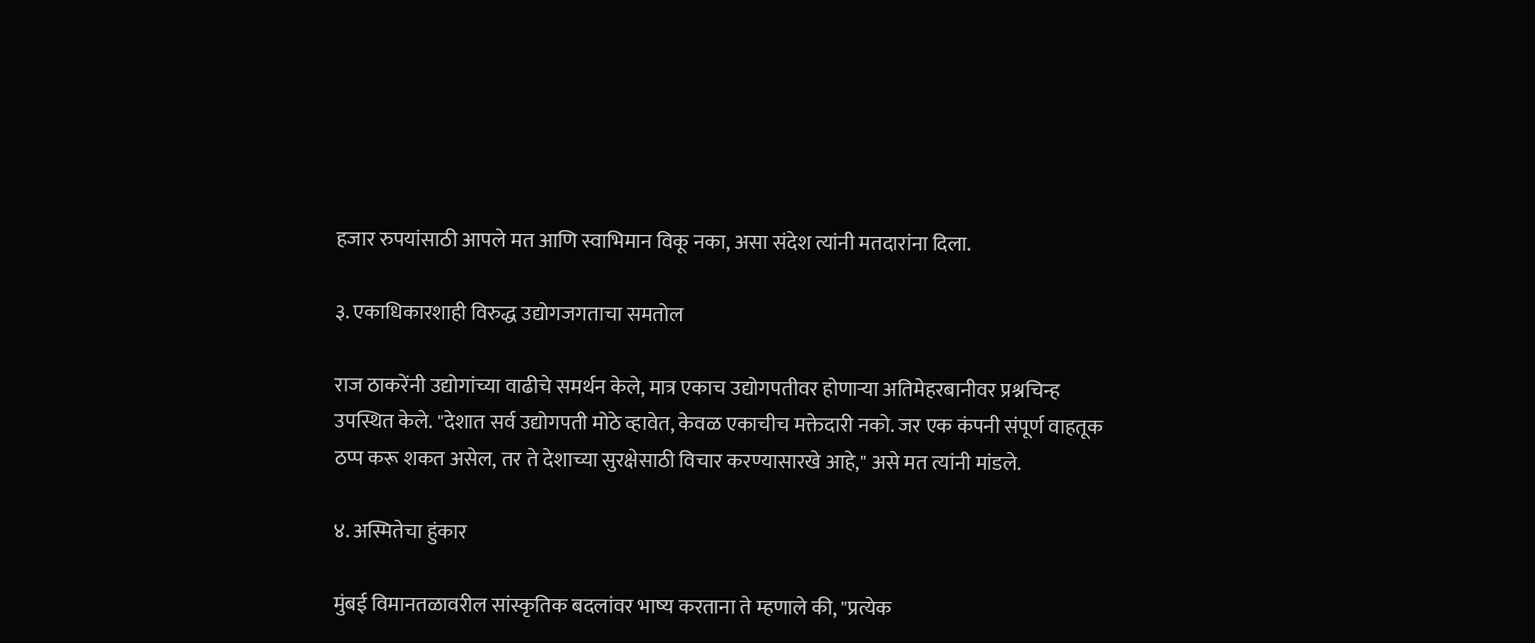हजार रुपयांसाठी आपले मत आणि स्वाभिमान विकू नका, असा संदेश त्यांनी मतदारांना दिला.

३. एकाधिकारशाही विरुद्ध उद्योगजगताचा समतोल

राज ठाकरेंनी उद्योगांच्या वाढीचे समर्थन केले, मात्र एकाच उद्योगपतीवर होणाऱ्या अतिमेहरबानीवर प्रश्नचिन्ह उपस्थित केले. "देशात सर्व उद्योगपती मोठे व्हावेत, केवळ एकाचीच मक्तेदारी नको. जर एक कंपनी संपूर्ण वाहतूक ठप्प करू शकत असेल, तर ते देशाच्या सुरक्षेसाठी विचार करण्यासारखे आहे," असे मत त्यांनी मांडले.

४. अस्मितेचा हुंकार

मुंबई विमानतळावरील सांस्कृतिक बदलांवर भाष्य करताना ते म्हणाले की, "प्रत्येक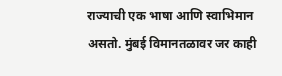राज्याची एक भाषा आणि स्वाभिमान असतो. मुंबई विमानतळावर जर काही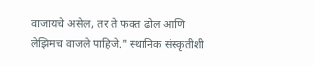वाजायचे असेल, तर ते फक्त ढोल आणि लेझिमच वाजले पाहिजे." स्थानिक संस्कृतीशी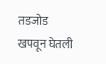तडजोड खपवून घेतली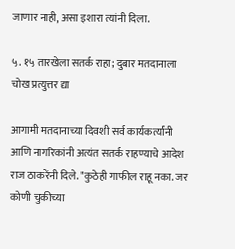जाणार नाही, असा इशारा त्यांनी दिला.

५. १५ तारखेला सतर्क राहा; दुबार मतदानाला चोख प्रत्युत्तर द्या

आगामी मतदानाच्या दिवशी सर्व कार्यकर्त्यांनी आणि नागरिकांनी अत्यंत सतर्क राहण्याचे आदेश राज ठाकरेंनी दिले. "कुठेही गाफील राहू नका. जर कोणी चुकीच्या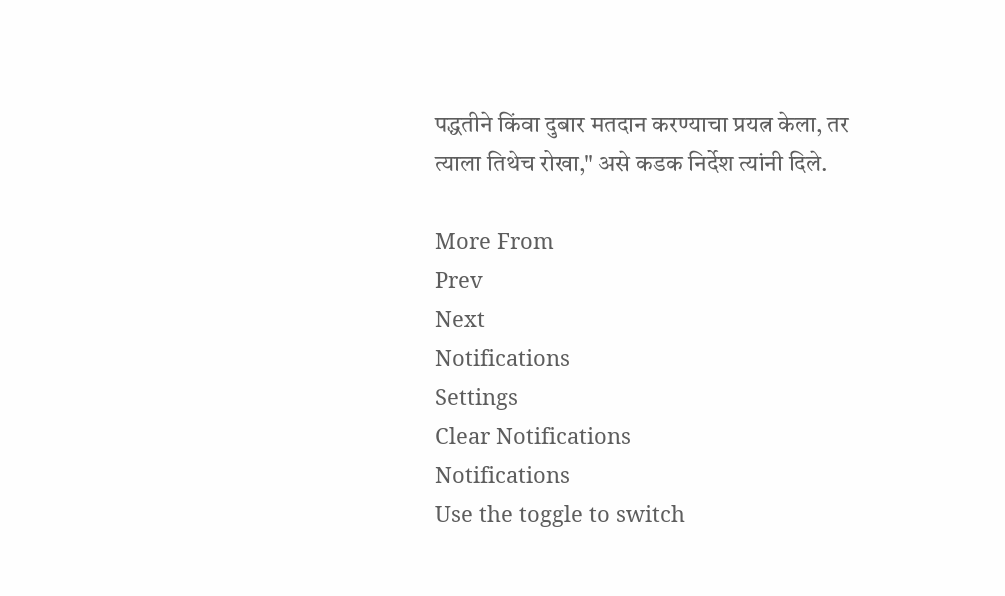पद्धतीने किंवा दुबार मतदान करण्याचा प्रयत्न केला, तर त्याला तिथेच रोखा," असे कडक निर्देश त्यांनी दिले.

More From
Prev
Next
Notifications
Settings
Clear Notifications
Notifications
Use the toggle to switch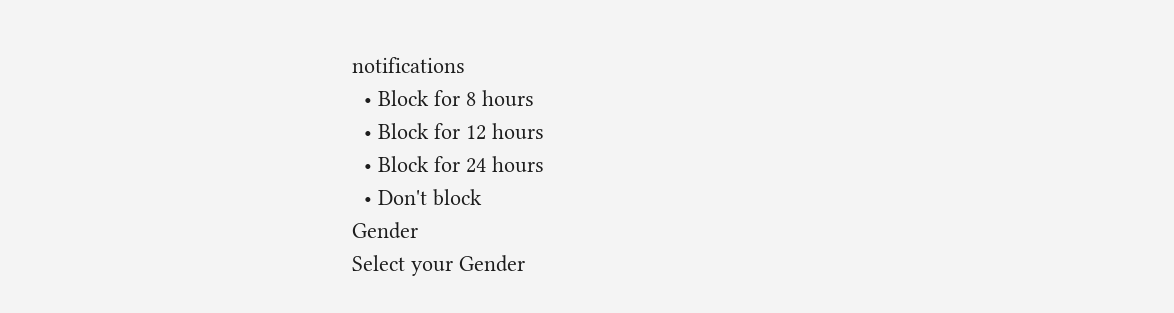notifications
  • Block for 8 hours
  • Block for 12 hours
  • Block for 24 hours
  • Don't block
Gender
Select your Gender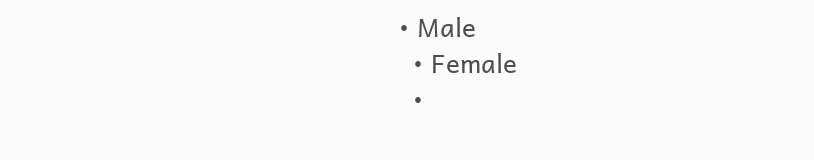• Male
  • Female
  •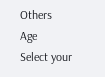Others
Age
Select your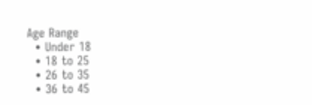Age Range
  • Under 18
  • 18 to 25
  • 26 to 35
  • 36 to 45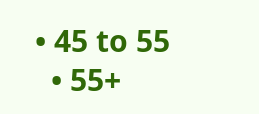• 45 to 55
  • 55+